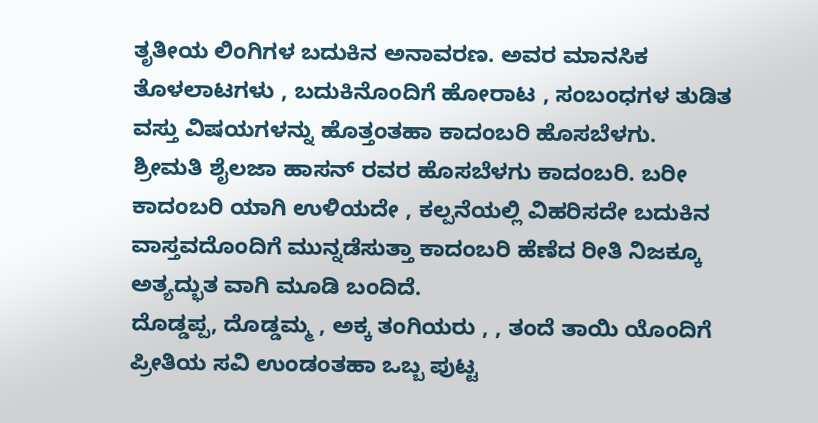ತೃತೀಯ ಲಿಂಗಿಗಳ ಬದುಕಿನ ಅನಾವರಣ. ಅವರ ಮಾನಸಿಕ ತೊಳಲಾಟಗಳು , ಬದುಕಿನೊಂದಿಗೆ ಹೋರಾಟ , ಸಂಬಂಧಗಳ ತುಡಿತ ವಸ್ತು ವಿಷಯಗಳನ್ನು ಹೊತ್ತಂತಹಾ ಕಾದಂಬರಿ ಹೊಸಬೆಳಗು.
ಶ್ರೀಮತಿ ಶೈಲಜಾ ಹಾಸನ್ ರವರ ಹೊಸಬೆಳಗು ಕಾದಂಬರಿ. ಬರೀ ಕಾದಂಬರಿ ಯಾಗಿ ಉಳಿಯದೇ , ಕಲ್ಪನೆಯಲ್ಲಿ ವಿಹರಿಸದೇ ಬದುಕಿನ ವಾಸ್ತವದೊಂದಿಗೆ ಮುನ್ನಡೆಸುತ್ತಾ ಕಾದಂಬರಿ ಹೆಣೆದ ರೀತಿ ನಿಜಕ್ಕೂ ಅತ್ಯದ್ಭುತ ವಾಗಿ ಮೂಡಿ ಬಂದಿದೆ.
ದೊಡ್ಡಪ್ಪ, ದೊಡ್ಡಮ್ಮ , ಅಕ್ಕ ತಂಗಿಯರು , , ತಂದೆ ತಾಯಿ ಯೊಂದಿಗೆ ಪ್ರೀತಿಯ ಸವಿ ಉಂಡಂತಹಾ ಒಬ್ಬ ಪುಟ್ಟ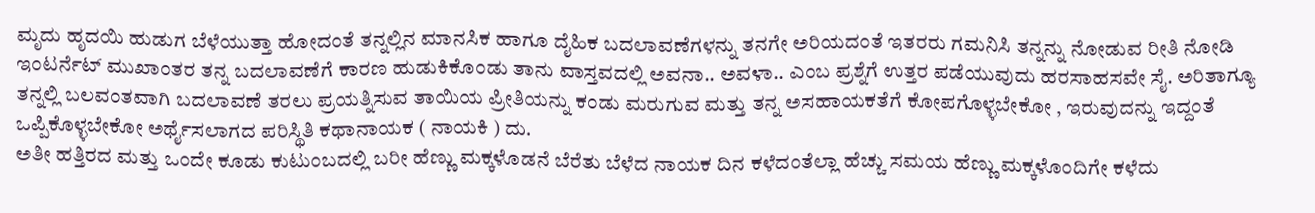ಮೃದು ಹೃದಯಿ ಹುಡುಗ ಬೆಳೆಯುತ್ತಾ ಹೋದಂತೆ ತನ್ನಲ್ಲಿನ ಮಾನಸಿಕ ಹಾಗೂ ದೈಹಿಕ ಬದಲಾವಣೆಗಳನ್ನು ತನಗೇ ಅರಿಯದಂತೆ ಇತರರು ಗಮನಿಸಿ ತನ್ನನ್ನು ನೋಡುವ ರೀತಿ ನೋಡಿ ಇಂಟರ್ನೆಟ್ ಮುಖಾಂತರ ತನ್ನ ಬದಲಾವಣೆಗೆ ಕಾರಣ ಹುಡುಕಿಕೊಂಡು ತಾನು ವಾಸ್ತವದಲ್ಲಿ ಅವನಾ.. ಅವಳಾ.. ಎಂಬ ಪ್ರಶ್ನೆಗೆ ಉತ್ತರ ಪಡೆಯುವುದು ಹರಸಾಹಸವೇ ಸೈ. ಅರಿತಾಗ್ಯೂ ತನ್ನಲ್ಲಿ ಬಲವಂತವಾಗಿ ಬದಲಾವಣೆ ತರಲು ಪ್ರಯತ್ನಿಸುವ ತಾಯಿಯ ಪ್ರೀತಿಯನ್ನು ಕಂಡು ಮರುಗುವ ಮತ್ತು ತನ್ನ ಅಸಹಾಯಕತೆಗೆ ಕೋಪಗೊಳ್ಳಬೇಕೋ , ಇರುವುದನ್ನು ಇದ್ದಂತೆ ಒಪ್ಪಿಕೊಳ್ಳಬೇಕೋ ಅರ್ಥೈಸಲಾಗದ ಪರಿಸ್ಥಿತಿ ಕಥಾನಾಯಕ ( ನಾಯಕಿ ) ದು.
ಅತೀ ಹತ್ತಿರದ ಮತ್ತು ಒಂದೇ ಕೂಡು ಕುಟುಂಬದಲ್ಲಿ ಬರೀ ಹೆಣ್ಣು ಮಕ್ಕಳೊಡನೆ ಬೆರೆತು ಬೆಳೆದ ನಾಯಕ ದಿನ ಕಳೆದಂತೆಲ್ಲಾ ಹೆಚ್ಚು ಸಮಯ ಹೆಣ್ಣು ಮಕ್ಕಳೊಂದಿಗೇ ಕಳೆದು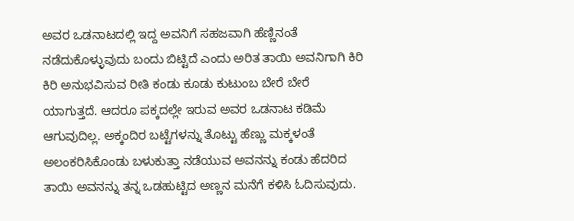ಅವರ ಒಡನಾಟದಲ್ಲಿ ಇದ್ದ ಅವನಿಗೆ ಸಹಜವಾಗಿ ಹೆಣ್ಣಿನಂತೆ ನಡೆದುಕೊಳ್ಳುವುದು ಬಂದು ಬಿಟ್ಟಿದೆ ಎಂದು ಅರಿತ ತಾಯಿ ಅವನಿಗಾಗಿ ಕಿರಿ ಕಿರಿ ಅನುಭವಿಸುವ ರೀತಿ ಕಂಡು ಕೂಡು ಕುಟುಂಬ ಬೇರೆ ಬೇರೆ ಯಾಗುತ್ತದೆ. ಆದರೂ ಪಕ್ಕದಲ್ಲೇ ಇರುವ ಅವರ ಒಡನಾಟ ಕಡಿಮೆ ಆಗುವುದಿಲ್ಲ. ಅಕ್ಕಂದಿರ ಬಟ್ಟೆಗಳನ್ನು ತೊಟ್ಟು ಹೆಣ್ಣು ಮಕ್ಕಳಂತೆ ಅಲಂಕರಿಸಿಕೊಂಡು ಬಳುಕುತ್ತಾ ನಡೆಯುವ ಅವನನ್ನು ಕಂಡು ಹೆದರಿದ ತಾಯಿ ಅವನನ್ನು ತನ್ನ ಒಡಹುಟ್ಟಿದ ಅಣ್ಣನ ಮನೆಗೆ ಕಳಿಸಿ ಓದಿಸುವುದು.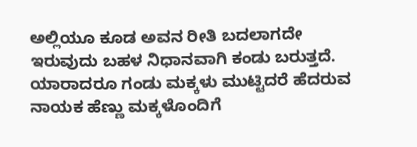ಅಲ್ಲಿಯೂ ಕೂಡ ಅವನ ರೀತಿ ಬದಲಾಗದೇ ಇರುವುದು ಬಹಳ ನಿಧಾನವಾಗಿ ಕಂಡು ಬರುತ್ತದೆ.
ಯಾರಾದರೂ ಗಂಡು ಮಕ್ಕಳು ಮುಟ್ಟಿದರೆ ಹೆದರುವ ನಾಯಕ ಹೆಣ್ಣು ಮಕ್ಕಳೊಂದಿಗೆ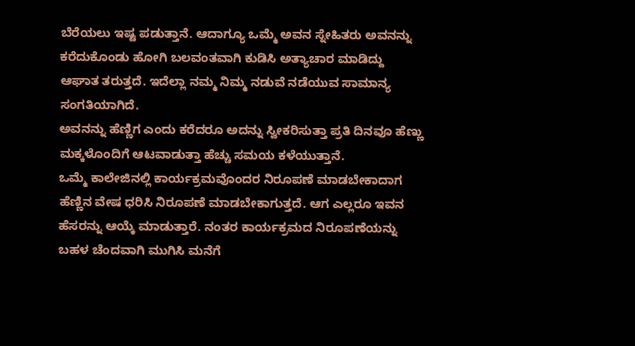ಬೆರೆಯಲು ಇಷ್ಟ ಪಡುತ್ತಾನೆ. ಆದಾಗ್ಯೂ ಒಮ್ಮೆ ಅವನ ಸ್ನೇಹಿತರು ಅವನನ್ನು ಕರೆದುಕೊಂಡು ಹೋಗಿ ಬಲವಂತವಾಗಿ ಕುಡಿಸಿ ಅತ್ಯಾಚಾರ ಮಾಡಿದ್ದು ಆಘಾತ ತರುತ್ತದೆ. ಇದೆಲ್ಲಾ ನಮ್ಮ ನಿಮ್ಮ ನಡುವೆ ನಡೆಯುವ ಸಾಮಾನ್ಯ ಸಂಗತಿಯಾಗಿದೆ.
ಅವನನ್ನು ಹೆಣ್ಣಿಗ ಎಂದು ಕರೆದರೂ ಅದನ್ನು ಸ್ವೀಕರಿಸುತ್ತಾ ಪ್ರತಿ ದಿನವೂ ಹೆಣ್ಣು ಮಕ್ಕಳೊಂದಿಗೆ ಆಟವಾಡುತ್ತಾ ಹೆಚ್ಚು ಸಮಯ ಕಳೆಯುತ್ತಾನೆ.
ಒಮ್ಮೆ ಕಾಲೇಜಿನಲ್ಲಿ ಕಾರ್ಯಕ್ರಮವೊಂದರ ನಿರೂಪಣೆ ಮಾಡಬೇಕಾದಾಗ ಹೆಣ್ಣಿನ ವೇಷ ಧರಿಸಿ ನಿರೂಪಣೆ ಮಾಡಬೇಕಾಗುತ್ತದೆ. ಆಗ ಎಲ್ಲರೂ ಇವನ ಹೆಸರನ್ನು ಆಯ್ಕೆ ಮಾಡುತ್ತಾರೆ. ನಂತರ ಕಾರ್ಯಕ್ರಮದ ನಿರೂಪಣೆಯನ್ನು ಬಹಳ ಚೆಂದವಾಗಿ ಮುಗಿಸಿ ಮನೆಗೆ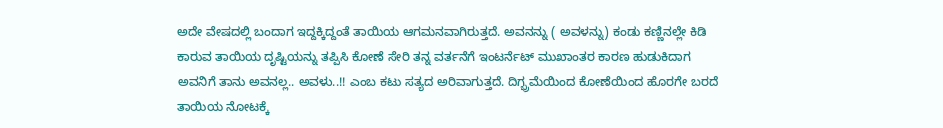ಅದೇ ವೇಷದಲ್ಲಿ ಬಂದಾಗ ಇದ್ದಕ್ಕಿದ್ದಂತೆ ತಾಯಿಯ ಆಗಮನವಾಗಿರುತ್ತದೆ. ಅವನನ್ನು ( ಅವಳನ್ನು) ಕಂಡು ಕಣ್ಣಿನಲ್ಲೇ ಕಿಡಿ ಕಾರುವ ತಾಯಿಯ ದೃಷ್ಟಿಯನ್ನು ತಪ್ಪಿಸಿ ಕೋಣೆ ಸೇರಿ ತನ್ನ ವರ್ತನೆಗೆ ಇಂಟರ್ನೆಟ್ ಮುಖಾಂತರ ಕಾರಣ ಹುಡುಕಿದಾಗ ಅವನಿಗೆ ತಾನು ಅವನಲ್ಲ.. ಅವಳು..!! ಎಂಬ ಕಟು ಸತ್ಯದ ಅರಿವಾಗುತ್ತದೆ. ದಿಗ್ಭ್ರಮೆಯಿಂದ ಕೋಣೆಯಿಂದ ಹೊರಗೇ ಬರದೆ ತಾಯಿಯ ನೋಟಕ್ಕೆ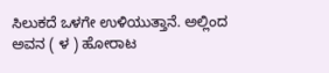ಸಿಲುಕದೆ ಒಳಗೇ ಉಳಿಯುತ್ತಾನೆ. ಅಲ್ಲಿಂದ ಅವನ ( ಳ ) ಹೋರಾಟ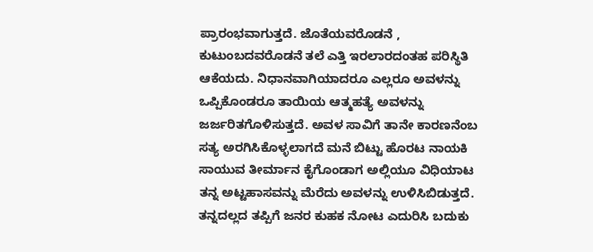ಪ್ರಾರಂಭವಾಗುತ್ತದೆ. ಜೊತೆಯವರೊಡನೆ , ಕುಟುಂಬದವರೊಡನೆ ತಲೆ ಎತ್ತಿ ಇರಲಾರದಂತಹ ಪರಿಸ್ಥಿತಿ ಆಕೆಯದು. ನಿಧಾನವಾಗಿಯಾದರೂ ಎಲ್ಲರೂ ಅವಳನ್ನು ಒಪ್ಪಿಕೊಂಡರೂ ತಾಯಿಯ ಆತ್ಮಹತ್ಯೆ ಅವಳನ್ನು ಜರ್ಜರಿತಗೊಳಿಸುತ್ತದೆ. ಅವಳ ಸಾವಿಗೆ ತಾನೇ ಕಾರಣನೆಂಬ ಸತ್ಯ ಅರಗಿಸಿಕೊಳ್ಳಲಾಗದೆ ಮನೆ ಬಿಟ್ಟು ಹೊರಟ ನಾಯಕಿ ಸಾಯುವ ತೀರ್ಮಾನ ಕೈಗೊಂಡಾಗ ಅಲ್ಲಿಯೂ ವಿಧಿಯಾಟ ತನ್ನ ಅಟ್ಟಹಾಸವನ್ನು ಮೆರೆದು ಅವಳನ್ನು ಉಳಿಸಿಬಿಡುತ್ತದೆ.
ತನ್ನದಲ್ಲದ ತಪ್ಪಿಗೆ ಜನರ ಕುಹಕ ನೋಟ ಎದುರಿಸಿ ಬದುಕು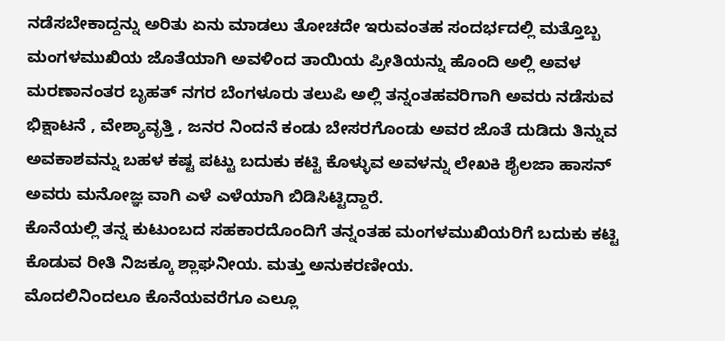ನಡೆಸಬೇಕಾದ್ದನ್ನು ಅರಿತು ಏನು ಮಾಡಲು ತೋಚದೇ ಇರುವಂತಹ ಸಂದರ್ಭದಲ್ಲಿ ಮತ್ತೊಬ್ಬ ಮಂಗಳಮುಖಿಯ ಜೊತೆಯಾಗಿ ಅವಳಿಂದ ತಾಯಿಯ ಪ್ರೀತಿಯನ್ನು ಹೊಂದಿ ಅಲ್ಲಿ ಅವಳ ಮರಣಾನಂತರ ಬೃಹತ್ ನಗರ ಬೆಂಗಳೂರು ತಲುಪಿ ಅಲ್ಲಿ ತನ್ನಂತಹವರಿಗಾಗಿ ಅವರು ನಡೆಸುವ ಭಿಕ್ಷಾಟನೆ , ವೇಶ್ಯಾವೃತ್ತಿ , ಜನರ ನಿಂದನೆ ಕಂಡು ಬೇಸರಗೊಂಡು ಅವರ ಜೊತೆ ದುಡಿದು ತಿನ್ನುವ ಅವಕಾಶವನ್ನು ಬಹಳ ಕಷ್ಟ ಪಟ್ಟು ಬದುಕು ಕಟ್ಟಿ ಕೊಳ್ಳುವ ಅವಳನ್ನು ಲೇಖಕಿ ಶೈಲಜಾ ಹಾಸನ್ ಅವರು ಮನೋಜ್ಞ ವಾಗಿ ಎಳೆ ಎಳೆಯಾಗಿ ಬಿಡಿಸಿಟ್ಟಿದ್ದಾರೆ.
ಕೊನೆಯಲ್ಲಿ ತನ್ನ ಕುಟುಂಬದ ಸಹಕಾರದೊಂದಿಗೆ ತನ್ನಂತಹ ಮಂಗಳಮುಖಿಯರಿಗೆ ಬದುಕು ಕಟ್ಟಿ ಕೊಡುವ ರೀತಿ ನಿಜಕ್ಕೂ ಶ್ಲಾಘನೀಯ. ಮತ್ತು ಅನುಕರಣೀಯ.
ಮೊದಲಿನಿಂದಲೂ ಕೊನೆಯವರೆಗೂ ಎಲ್ಲೂ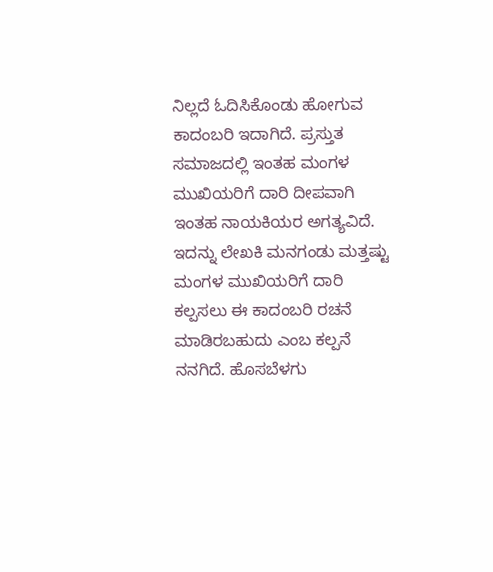ನಿಲ್ಲದೆ ಓದಿಸಿಕೊಂಡು ಹೋಗುವ ಕಾದಂಬರಿ ಇದಾಗಿದೆ. ಪ್ರಸ್ತುತ ಸಮಾಜದಲ್ಲಿ ಇಂತಹ ಮಂಗಳ ಮುಖಿಯರಿಗೆ ದಾರಿ ದೀಪವಾಗಿ ಇಂತಹ ನಾಯಕಿಯರ ಅಗತ್ಯವಿದೆ. ಇದನ್ನು ಲೇಖಕಿ ಮನಗಂಡು ಮತ್ತಷ್ಟು ಮಂಗಳ ಮುಖಿಯರಿಗೆ ದಾರಿ ಕಲ್ಪಸಲು ಈ ಕಾದಂಬರಿ ರಚನೆ ಮಾಡಿರಬಹುದು ಎಂಬ ಕಲ್ಪನೆ ನನಗಿದೆ. ಹೊಸಬೆಳಗು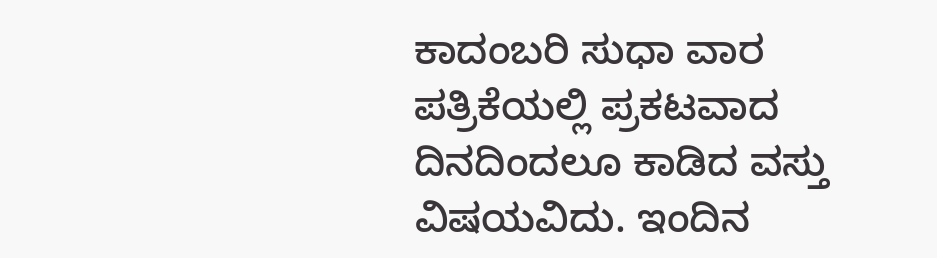ಕಾದಂಬರಿ ಸುಧಾ ವಾರ ಪತ್ರಿಕೆಯಲ್ಲಿ ಪ್ರಕಟವಾದ ದಿನದಿಂದಲೂ ಕಾಡಿದ ವಸ್ತು ವಿಷಯವಿದು. ಇಂದಿನ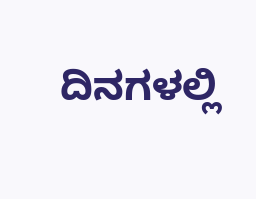ದಿನಗಳಲ್ಲಿ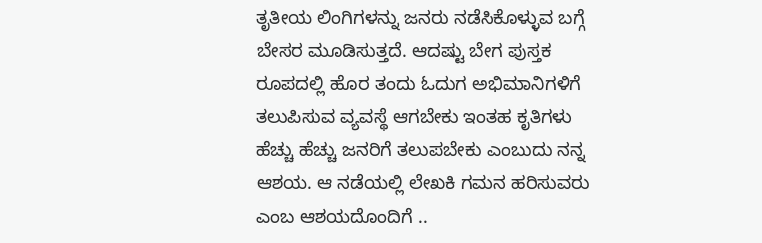ತೃತೀಯ ಲಿಂಗಿಗಳನ್ನು ಜನರು ನಡೆಸಿಕೊಳ್ಳುವ ಬಗ್ಗೆ ಬೇಸರ ಮೂಡಿಸುತ್ತದೆ. ಆದಷ್ಟು ಬೇಗ ಪುಸ್ತಕ ರೂಪದಲ್ಲಿ ಹೊರ ತಂದು ಓದುಗ ಅಭಿಮಾನಿಗಳಿಗೆ ತಲುಪಿಸುವ ವ್ಯವಸ್ಥೆ ಆಗಬೇಕು ಇಂತಹ ಕೃತಿಗಳು ಹೆಚ್ಚು ಹೆಚ್ಚು ಜನರಿಗೆ ತಲುಪಬೇಕು ಎಂಬುದು ನನ್ನ ಆಶಯ. ಆ ನಡೆಯಲ್ಲಿ ಲೇಖಕಿ ಗಮನ ಹರಿಸುವರು ಎಂಬ ಆಶಯದೊಂದಿಗೆ ..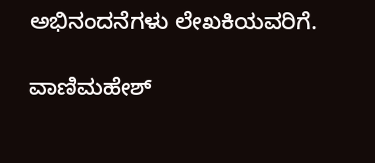ಅಭಿನಂದನೆಗಳು ಲೇಖಕಿಯವರಿಗೆ.

ವಾಣಿಮಹೇಶ್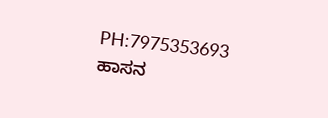PH:7975353693
ಹಾಸನ